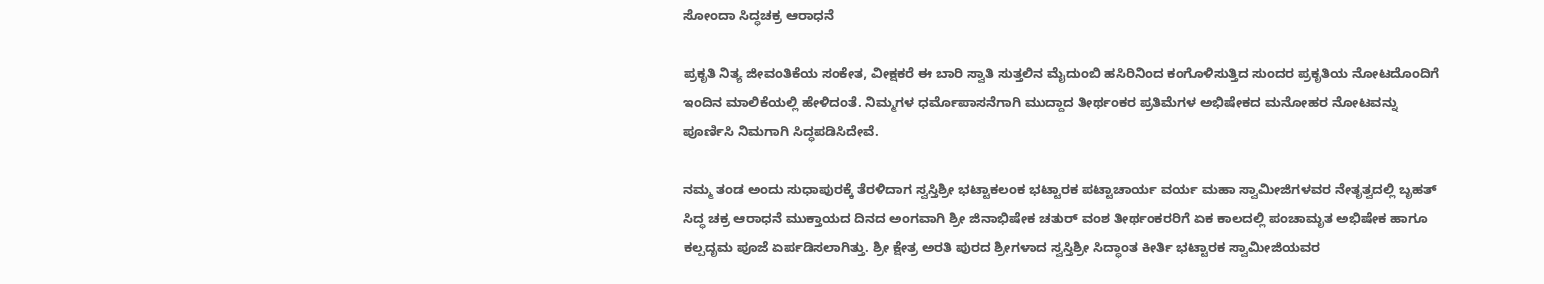ಸೋಂದಾ ಸಿದ್ಧಚಕ್ರ ಆರಾಧನೆ

ಪ್ರಕೃತಿ ನಿತ್ಯ ಜೀವಂತಿಕೆಯ ಸಂಕೇತ, ವೀಕ್ಷಕರೆ ಈ ಬಾರಿ ಸ್ವಾತಿ ಸುತ್ತಲಿನ ಮೈದುಂಬಿ ಹಸಿರಿನಿಂದ ಕಂಗೊಳಿಸುತ್ತಿದ ಸುಂದರ ಪ್ರಕೃತಿಯ ನೋಟದೊಂದಿಗೆ ಇಂದಿನ ಮಾಲಿಕೆಯಲ್ಲಿ ಹೇಳಿದಂತೆ. ನಿಮ್ಮಗಳ ಧರ್ಮೊಪಾಸನೆಗಾಗಿ ಮುದ್ದಾದ ತೀರ್ಥಂಕರ ಪ್ರತಿಮೆಗಳ ಅಭಿಷೇಕದ ಮನೋಹರ ನೋಟವನ್ನು ಪೂರ್ಣಿಸಿ ನಿಮಗಾಗಿ ಸಿದ್ಧಪಡಿಸಿದೇವೆ.

ನಮ್ಮ ತಂಡ ಅಂದು ಸುಧಾಪುರಕ್ಕೆ ತೆರಳಿದಾಗ ಸ್ವಸ್ತಿಶ್ರೀ ಭಟ್ಟಾಕಲಂಕ ಭಟ್ಟಾರಕ ಪಟ್ಟಾಚಾರ್ಯ ವರ್ಯ ಮಹಾ ಸ್ವಾಮೀಜಿಗಳವರ ನೇತೃತ್ವದಲ್ಲಿ ಬೃಹತ್ ಸಿದ್ಧ ಚಕ್ರ ಆರಾಧನೆ ಮುಕ್ತಾಯದ ದಿನದ ಅಂಗವಾಗಿ ಶ್ರೀ ಜಿನಾಭಿಷೇಕ ಚತುರ್ ವಂಶ ತೀರ್ಥಂಕರರಿಗೆ ಏಕ ಕಾಲದಲ್ಲಿ ಪಂಚಾಮೃತ ಅಭಿಷೇಕ ಹಾಗೂ ಕಲ್ಪದೃಮ ಪೂಜೆ ಏರ್ಪಡಿಸಲಾಗಿತ್ತು. ಶ್ರೀ ಕ್ಷೇತ್ರ ಅರತಿ ಪುರದ ಶ್ರೀಗಳಾದ ಸ್ವಸ್ತಿಶ್ರೀ ಸಿದ್ಧಾಂತ ಕೀರ್ತಿ ಭಟ್ಟಾರಕ ಸ್ವಾಮೀಜಿಯವರ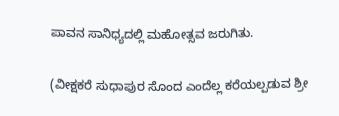ಪಾವನ ಸಾನಿಧ್ಯದಲ್ಲಿ ಮಹೋತ್ಸವ ಜರುಗಿತು.

(ವೀಕ್ಷಕರೆ ಸುಧಾಪುರ ಸೊಂದ ಎಂದೆಲ್ಲ ಕರೆಯಲ್ಪಡುವ ಶ್ರೀ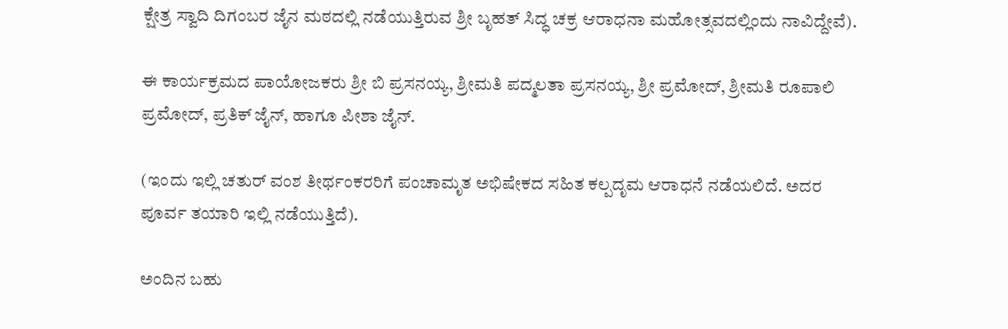ಕ್ಷೇತ್ರ ಸ್ವಾದಿ ದಿಗಂಬರ ಜೈನ ಮಠದಲ್ಲಿ ನಡೆಯುತ್ತಿರುವ ಶ್ರೀ ಬೃಹತ್ ಸಿದ್ಧ ಚಕ್ರ ಆರಾಧನಾ ಮಹೋತ್ಸವದಲ್ಲಿಂದು ನಾವಿದ್ದೇವೆ).

ಈ ಕಾರ್ಯಕ್ರಮದ ಪಾಯೋಜಕರು ಶ್ರೀ ಬಿ ಪ್ರಸನಯ್ಯ, ಶ್ರೀಮತಿ ಪದ್ಮಲತಾ ಪ್ರಸನಯ್ಯ, ಶ್ರೀ ಪ್ರಮೋದ್, ಶ್ರೀಮತಿ ರೂಪಾಲಿ ಪ್ರಮೋದ್, ಪ್ರತಿಕ್ ಜೈನ್, ಹಾಗೂ ಪೀಶಾ ಜೈನ್.

(ಇಂದು ಇಲ್ಲಿ ಚತುರ್ ವಂಶ ತೀರ್ಥಂಕರರಿಗೆ ಪಂಚಾಮೃತ ಅಭಿಷೇಕದ ಸಹಿತ ಕಲ್ಪದೃಮ ಆರಾಧನೆ ನಡೆಯಲಿದೆ. ಅದರ ಪೂರ್ವ ತಯಾರಿ ಇಲ್ಲಿ ನಡೆಯುತ್ತಿದೆ).

ಅಂದಿನ ಬಹು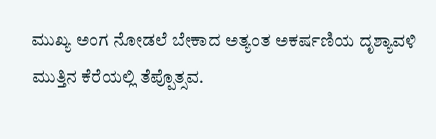ಮುಖ್ಯ ಅಂಗ ನೋಡಲೆ ಬೇಕಾದ ಅತ್ಯಂತ ಅಕರ್ಷಣಿಯ ದೃಶ್ಯಾವಳಿ ಮುತ್ತಿನ ಕೆರೆಯಲ್ಲಿ ತೆಪ್ಪೊತ್ಸವ.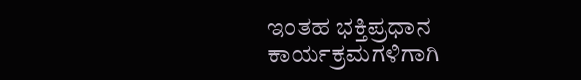ಇಂತಹ ಭಕ್ತಿಪ್ರಧಾನ ಕಾರ್ಯಕ್ರಮಗಳಿಗಾಗಿ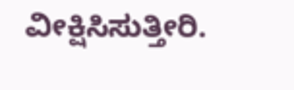ವೀಕ್ಷಿಸಿಸುತ್ತೀರಿ.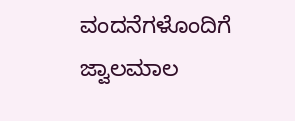ವಂದನೆಗಳೊಂದಿಗೆ ಜ್ವಾಲಮಾಲ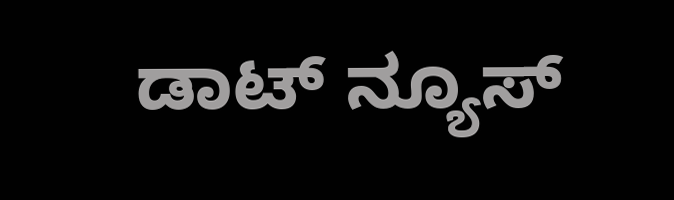ಡಾಟ್ ನ್ಯೂಸ್